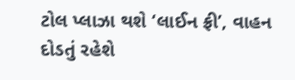ટોલ પ્લાઝા થશે ‘લાઈન ફ્રી’, વાહન દોડતું રહેશે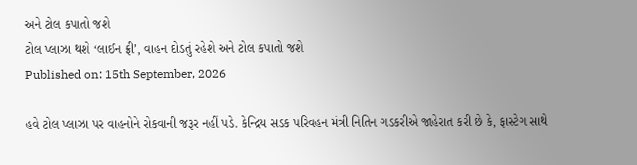અને ટોલ કપાતો જશે
ટોલ પ્લાઝા થશે ‘લાઈન ફ્રી’, વાહન દોડતું રહેશે અને ટોલ કપાતો જશે
Published on: 15th September, 2026

હવે ટોલ પ્લાઝા પર વાહનોને રોકવાની જરૂર નહીં પડે. કેન્દ્રિય સડક પરિવહન મંત્રી નિતિન ગડકરીએ જાહેરાત કરી છે કે, ફાસ્ટેગ સાથે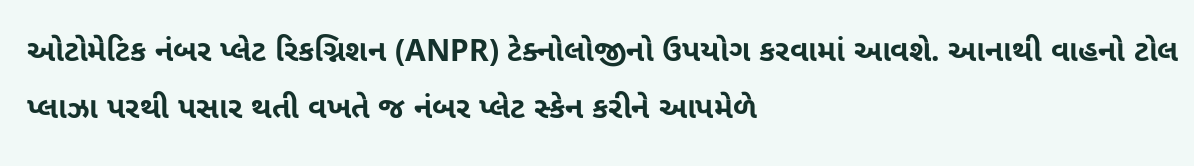ઓટોમેટિક નંબર પ્લેટ રિકગ્નિશન (ANPR) ટેક્નોલોજીનો ઉપયોગ કરવામાં આવશે. આનાથી વાહનો ટોલ પ્લાઝા પરથી પસાર થતી વખતે જ નંબર પ્લેટ સ્કેન કરીને આપમેળે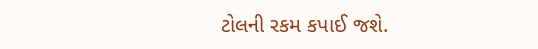ટોલની રકમ કપાઈ જશે.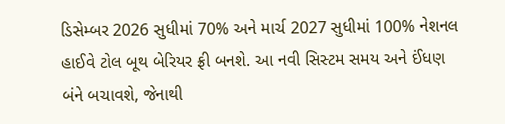ડિસેમ્બર 2026 સુધીમાં 70% અને માર્ચ 2027 સુધીમાં 100% નેશનલ હાઈવે ટોલ બૂથ બેરિયર ફ્રી બનશે. આ નવી સિસ્ટમ સમય અને ઈંધણ બંને બચાવશે, જેનાથી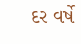દર વર્ષે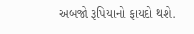અબજો રૂપિયાનો ફાયદો થશે.